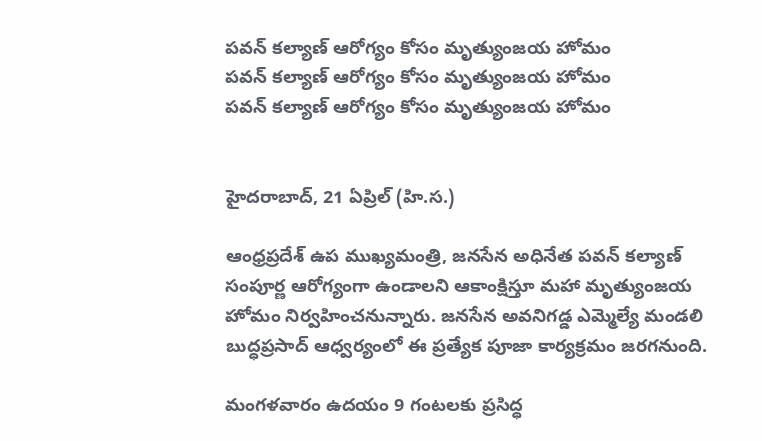పవన్ కల్యాణ్ ఆరోగ్యం కోసం మృత్యుంజయ హోమం
పవన్ కల్యాణ్ ఆరోగ్యం కోసం మృత్యుంజయ హోమం
పవన్ కల్యాణ్ ఆరోగ్యం కోసం మృత్యుంజయ హోమం


హైదరాబాద్, 21 ఏప్రిల్ (హి.స.)

ఆంధ్రప్రదేశ్ ఉప ముఖ్యమంత్రి, జనసేన అధినేత పవన్ కల్యాణ్ సంపూర్ణ ఆరోగ్యంగా ఉండాలని ఆకాంక్షిస్తూ మహా మృత్యుంజయ హోమం నిర్వహించనున్నారు. జనసేన అవనిగడ్డ ఎమ్మెల్యే మండలి బుద్ధప్రసాద్ ఆధ్వర్యంలో ఈ ప్రత్యేక పూజా కార్యక్రమం జరగనుంది.

మంగళవారం ఉదయం 9 గంటలకు ప్రసిద్ధ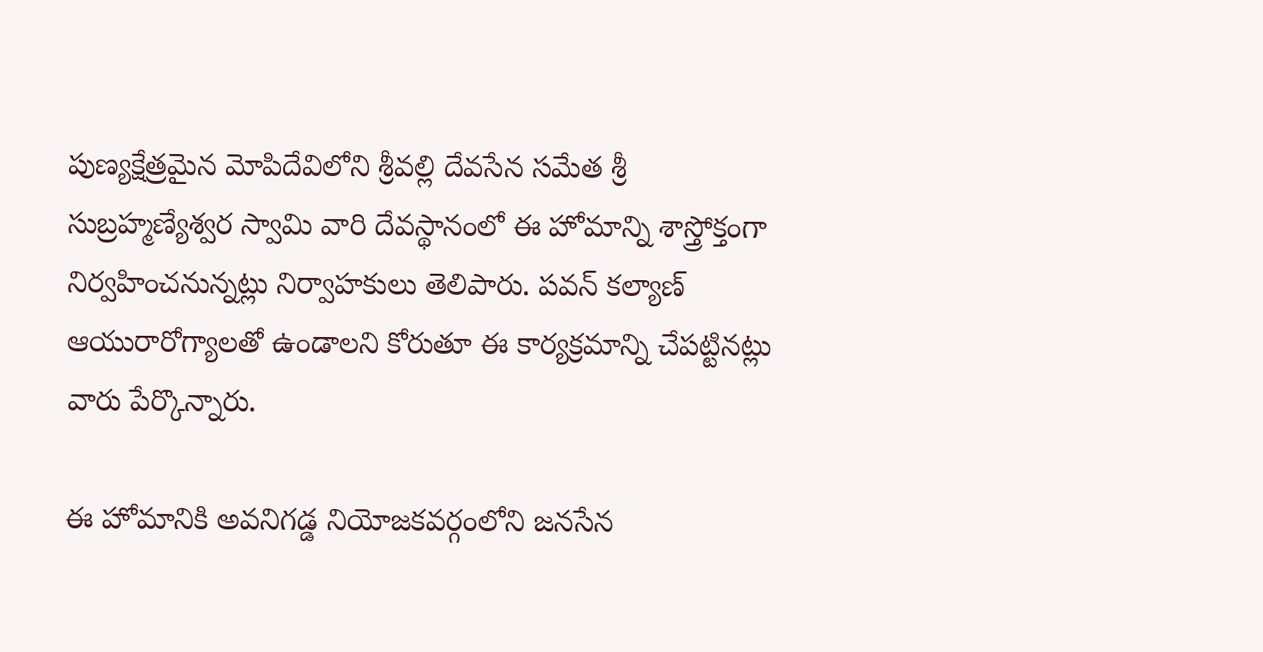పుణ్యక్షేత్రమైన మోపిదేవిలోని శ్రీవల్లి దేవసేన సమేత శ్రీ సుబ్రహ్మణ్యేశ్వర స్వామి వారి దేవస్థానంలో ఈ హోమాన్ని శాస్త్రోక్తంగా నిర్వహించనున్నట్లు నిర్వాహకులు తెలిపారు. పవన్ కల్యాణ్ ఆయురారోగ్యాలతో ఉండాలని కోరుతూ ఈ కార్యక్రమాన్ని చేపట్టినట్లు వారు పేర్కొన్నారు.

ఈ హోమానికి అవనిగడ్డ నియోజకవర్గంలోని జనసేన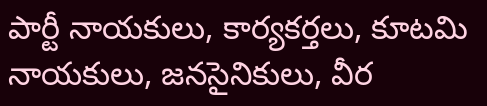పార్టీ నాయకులు, కార్యకర్తలు, కూటమి నాయకులు, జనసైనికులు, వీర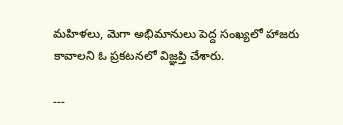మహిళలు, మెగా అభిమానులు పెద్ద సంఖ్యలో హాజరు కావాలని ఓ ప్రకటనలో విజ్ఞప్తి చేశారు.

---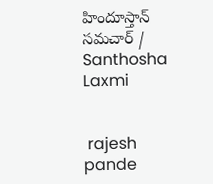హిందూస్తాన్ సమచార్ / Santhosha Laxmi


 rajesh pande